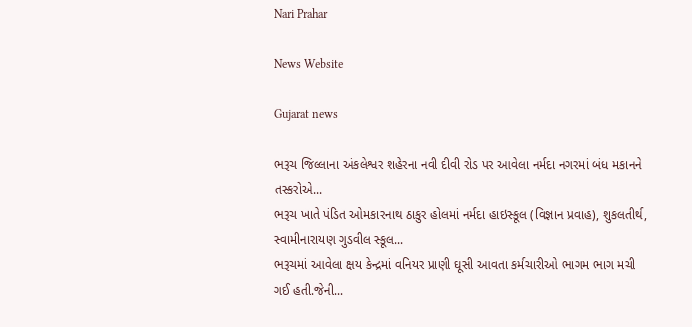Nari Prahar

News Website

Gujarat news

ભરૂચ જિલ્લાના અંકલેશ્વર શહેરના નવી દીવી રોડ પર આવેલા નર્મદા નગરમાં બંધ મકાનને તસ્કરોએ...
ભરૂચ ખાતે પંડિત ઓમકારનાથ ઠાકુર હોલમાં નર્મદા હાઇસ્કૂલ (વિજ્ઞાન પ્રવાહ), શુકલતીર્થ, સ્વામીનારાયણ ગુડવીલ સ્કૂલ...
ભરૂચમાં આવેલા ક્ષય કેન્દ્રમાં વનિયર પ્રાણી ઘૂસી આવતા કર્મચારીઓ ભાગમ ભાગ મચી ગઈ હતી.જેની...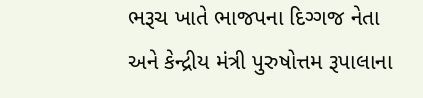ભરૂચ ખાતે ભાજપના દિગ્ગજ નેતા અને કેન્દ્રીય મંત્રી પુરુષોત્તમ રૂપાલાના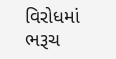વિરોધમાં ભરૂચ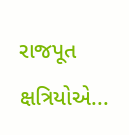રાજપૂત ક્ષત્રિયોએ...